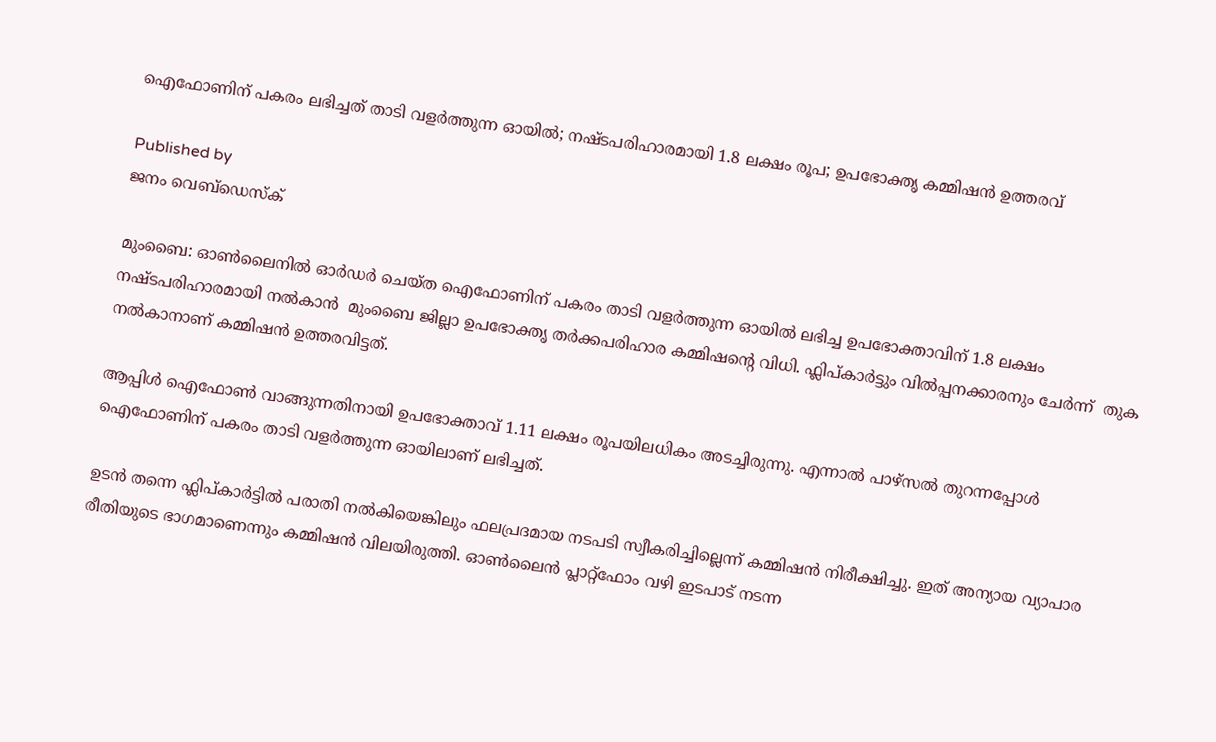ഐഫോണിന് പകരം ലഭിച്ചത് താടി വളർത്തുന്ന ഓയിൽ; നഷ്ടപരിഹാരമായി 1.8 ലക്ഷം രൂപ; ഉപഭോക്തൃ കമ്മിഷൻ ഉത്തരവ്

Published by
ജനം വെബ്‌ഡെസ്ക്

മുംബൈ: ഓൺലൈനിൽ ഓർഡർ ചെയ്ത ഐഫോണിന് പകരം താടി വളർത്തുന്ന ഓയിൽ ലഭിച്ച ഉപഭോക്താവിന് 1.8 ലക്ഷം നഷ്ടപരിഹാരമായി നൽകാൻ  മുംബൈ ജില്ലാ ഉപഭോക്തൃ തർക്കപരിഹാര കമ്മിഷന്റെ വിധി. ഫ്ലിപ്കാർട്ടും വിൽപ്പനക്കാരനും ചേർന്ന്  തുക നൽകാനാണ് കമ്മിഷൻ ഉത്തരവിട്ടത്.

ആപ്പിൾ ഐഫോൺ വാങ്ങുന്നതിനായി ഉപഭോക്താവ് 1.11 ലക്ഷം രൂപയിലധികം അടച്ചിരുന്നു. എന്നാൽ പാഴ്സൽ തുറന്നപ്പോൾ ഐഫോണിന് പകരം താടി വളർത്തുന്ന ഓയിലാണ് ലഭിച്ചത്.

ഉടൻ തന്നെ ഫ്ലിപ്കാർട്ടിൽ പരാതി നൽകിയെങ്കിലും ഫലപ്രദമായ നടപടി സ്വീകരിച്ചില്ലെന്ന് കമ്മിഷൻ നിരീക്ഷിച്ചു. ഇത് അന്യായ വ്യാപാര രീതിയുടെ ഭാഗമാണെന്നും കമ്മിഷൻ വിലയിരുത്തി. ഓൺലൈൻ പ്ലാറ്റ്‌ഫോം വഴി ഇടപാട് നടന്ന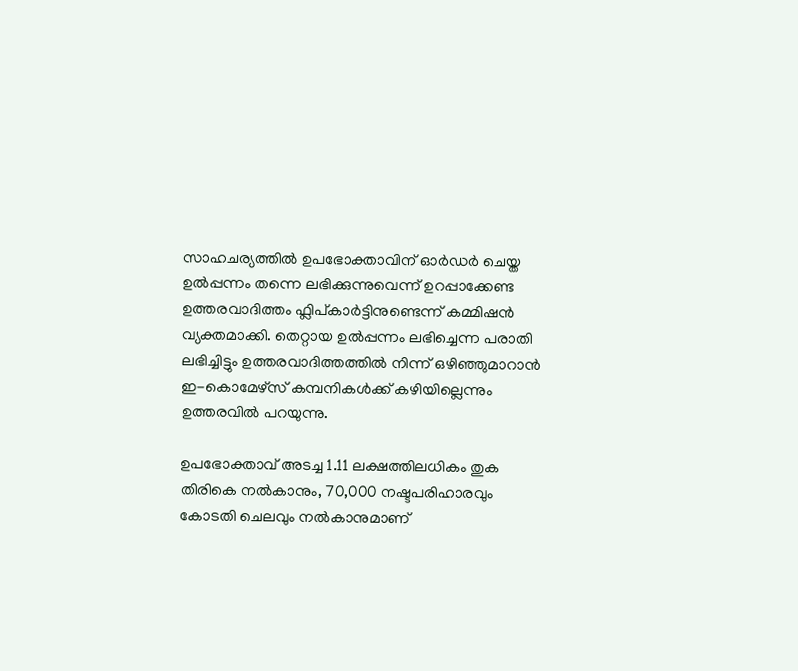സാഹചര്യത്തിൽ ഉപഭോക്താവിന് ഓർഡർ ചെയ്ത ഉൽപ്പന്നം തന്നെ ലഭിക്കുന്നുവെന്ന് ഉറപ്പാക്കേണ്ട ഉത്തരവാദിത്തം ഫ്ലിപ്കാർട്ടിനുണ്ടെന്ന് കമ്മിഷൻ വ്യക്തമാക്കി. തെറ്റായ ഉൽപ്പന്നം ലഭിച്ചെന്ന പരാതി ലഭിച്ചിട്ടും ഉത്തരവാദിത്തത്തിൽ നിന്ന് ഒഴിഞ്ഞുമാറാൻ ഇ-കൊമേഴ്‌സ് കമ്പനികൾക്ക് കഴിയില്ലെന്നും ഉത്തരവിൽ പറയുന്നു.

ഉപഭോക്താവ് അടച്ച 1.11 ലക്ഷത്തിലധികം തുക തിരികെ നൽകാനും, 70,000 നഷ്ടപരിഹാരവും കോടതി ചെലവും നൽകാനുമാണ്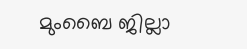മുംബൈ ജില്ലാ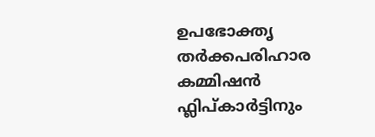ഉപഭോക്തൃ തർക്കപരിഹാര കമ്മിഷൻ ഫ്ലിപ്കാർട്ടിനും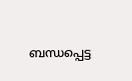ബന്ധപ്പെട്ട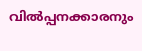വിൽപ്പനക്കാരനും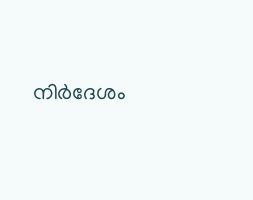നിർദേശം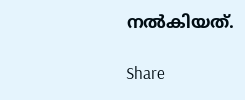നൽകിയത്.

Share